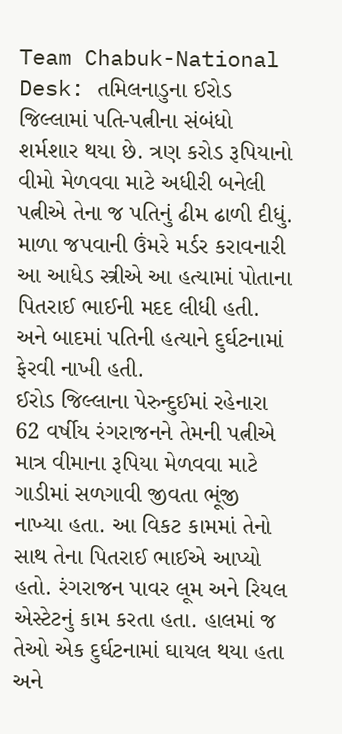Team Chabuk-National Desk: તમિલનાડુના ઈરોડ જિલ્લામાં પતિ-પત્નીના સંબંધો શર્મશાર થયા છે. ત્રણ કરોડ રૂપિયાનો વીમો મેળવવા માટે અધીરી બનેલી પત્નીએ તેના જ પતિનું ઢીમ ઢાળી દીધું. માળા જપવાની ઉંમરે મર્ડર કરાવનારી આ આધેડ સ્ત્રીએ આ હત્યામાં પોતાના પિતરાઈ ભાઈની મદદ લીધી હતી. અને બાદમાં પતિની હત્યાને દુર્ઘટનામાં ફેરવી નાખી હતી.
ઈરોડ જિલ્લાના પેરુન્દુઈમાં રહેનારા 62 વર્ષીય રંગરાજનને તેમની પત્નીએ માત્ર વીમાના રૂપિયા મેળવવા માટે ગાડીમાં સળગાવી જીવતા ભૂંજી નાખ્યા હતા. આ વિકટ કામમાં તેનો સાથ તેના પિતરાઈ ભાઈએ આપ્યો હતો. રંગરાજન પાવર લૂમ અને રિયલ એસ્ટેટનું કામ કરતા હતા. હાલમાં જ તેઓ એક દુર્ઘટનામાં ઘાયલ થયા હતા અને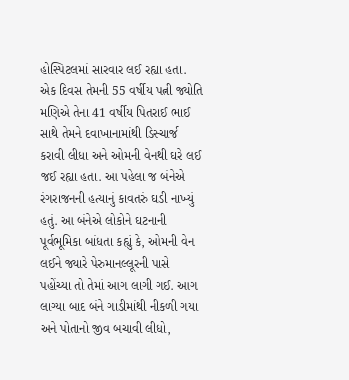હોસ્પિટલમાં સારવાર લઈ રહ્યા હતા.
એક દિવસ તેમની 55 વર્ષીય પત્ની જ્યોતિ મણિએ તેના 41 વર્ષીય પિતરાઈ ભાઈ સાથે તેમને દવાખાનામાંથી ડિસ્ચાર્જ કરાવી લીધા અને ઓમની વેનથી ઘરે લઈ જઈ રહ્યા હતા. આ પહેલા જ બંનેએ રંગરાજનની હત્યાનું કાવતરું ઘડી નાખ્યું હતું. આ બંનેએ લોકોને ઘટનાની પૂર્વભૂમિકા બાંધતા કહ્યું કે, ઓમની વેન લઈને જ્યારે પેરુમાનલ્લૂરની પાસે પહોંચ્યા તો તેમાં આગ લાગી ગઈ. આગ લાગ્યા બાદ બંને ગાડીમાંથી નીકળી ગયા અને પોતાનો જીવ બચાવી લીધો,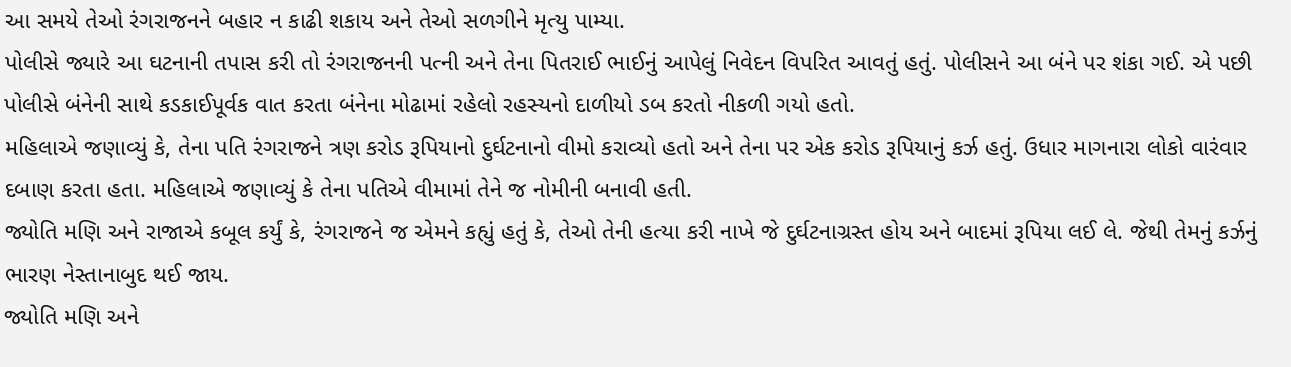આ સમયે તેઓ રંગરાજનને બહાર ન કાઢી શકાય અને તેઓ સળગીને મૃત્યુ પામ્યા.
પોલીસે જ્યારે આ ઘટનાની તપાસ કરી તો રંગરાજનની પત્ની અને તેના પિતરાઈ ભાઈનું આપેલું નિવેદન વિપરિત આવતું હતું. પોલીસને આ બંને પર શંકા ગઈ. એ પછી પોલીસે બંનેની સાથે કડકાઈપૂર્વક વાત કરતા બંનેના મોઢામાં રહેલો રહસ્યનો દાળીયો ડબ કરતો નીકળી ગયો હતો.
મહિલાએ જણાવ્યું કે, તેના પતિ રંગરાજને ત્રણ કરોડ રૂપિયાનો દુર્ઘટનાનો વીમો કરાવ્યો હતો અને તેના પર એક કરોડ રૂપિયાનું કર્ઝ હતું. ઉધાર માગનારા લોકો વારંવાર દબાણ કરતા હતા. મહિલાએ જણાવ્યું કે તેના પતિએ વીમામાં તેને જ નોમીની બનાવી હતી.
જ્યોતિ મણિ અને રાજાએ કબૂલ કર્યું કે, રંગરાજને જ એમને કહ્યું હતું કે, તેઓ તેની હત્યા કરી નાખે જે દુર્ઘટનાગ્રસ્ત હોય અને બાદમાં રૂપિયા લઈ લે. જેથી તેમનું કર્ઝનું ભારણ નેસ્તાનાબુદ થઈ જાય.
જ્યોતિ મણિ અને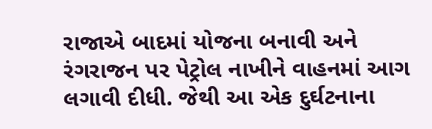રાજાએ બાદમાં યોજના બનાવી અને રંગરાજન પર પેટ્રોલ નાખીને વાહનમાં આગ લગાવી દીધી. જેથી આ એક દુર્ઘટનાના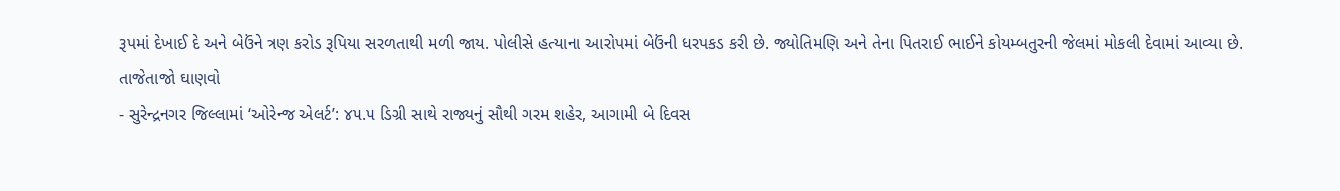રૂપમાં દેખાઈ દે અને બેઉંને ત્રણ કરોડ રૂપિયા સરળતાથી મળી જાય. પોલીસે હત્યાના આરોપમાં બેઉંની ધરપકડ કરી છે. જ્યોતિમણિ અને તેના પિતરાઈ ભાઈને કોયમ્બતુરની જેલમાં મોકલી દેવામાં આવ્યા છે.
તાજેતાજો ઘાણવો
- સુરેન્દ્રનગર જિલ્લામાં ‘ઓરેન્જ એલર્ટ’: ૪૫.૫ ડિગ્રી સાથે રાજ્યનું સૌથી ગરમ શહેર, આગામી બે દિવસ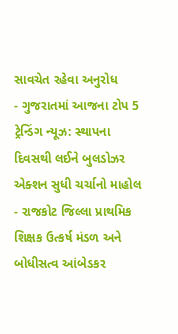સાવચેત રહેવા અનુરોધ
- ગુજરાતમાં આજના ટોપ 5 ટ્રેન્ડિંગ ન્યૂઝ: સ્થાપના દિવસથી લઈને બુલડોઝર એક્શન સુધી ચર્ચાનો માહોલ
- રાજકોટ જિલ્લા પ્રાથમિક શિક્ષક ઉત્કર્ષ મંડળ અને બોધીસત્વ આંબેડકર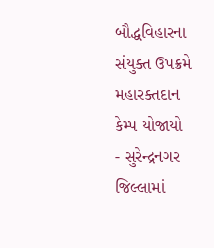બૌદ્ધવિહારના સંયુક્ત ઉપક્રમે મહારક્તદાન કેમ્પ યોજાયો
- સુરેન્દ્રનગર જિલ્લામાં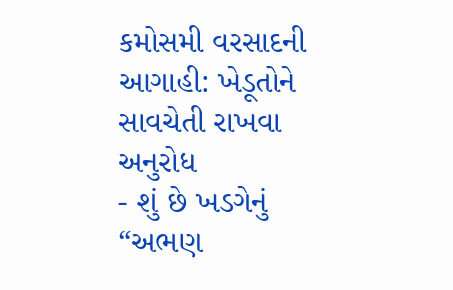કમોસમી વરસાદની આગાહી: ખેડૂતોને સાવચેતી રાખવા અનુરોધ
- શું છે ખડગેનું “અભણ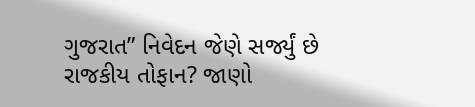ગુજરાત” નિવેદન જેણે સર્જ્યું છે રાજકીય તોફાન? જાણો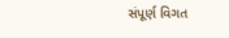સંપૂર્ણ વિગત